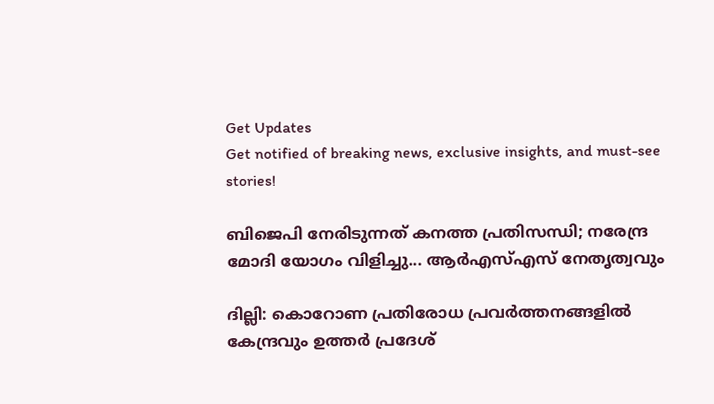Get Updates
Get notified of breaking news, exclusive insights, and must-see stories!

ബിജെപി നേരിടുന്നത് കനത്ത പ്രതിസന്ധി; നരേന്ദ്ര മോദി യോഗം വിളിച്ചു... ആര്‍എസ്എസ് നേതൃത്വവും

ദില്ലി: കൊറോണ പ്രതിരോധ പ്രവര്‍ത്തനങ്ങളില്‍ കേന്ദ്രവും ഉത്തര്‍ പ്രദേശ്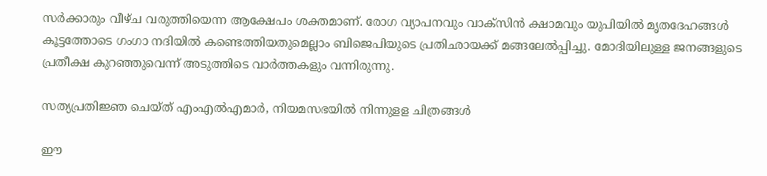സര്‍ക്കാരും വീഴ്ച വരുത്തിയെന്ന ആക്ഷേപം ശക്തമാണ്. രോഗ വ്യാപനവും വാക്‌സിന്‍ ക്ഷാമവും യുപിയില്‍ മൃതദേഹങ്ങള്‍ കൂട്ടത്തോടെ ഗംഗാ നദിയില്‍ കണ്ടെത്തിയതുമെല്ലാം ബിജെപിയുടെ പ്രതിഛായക്ക് മങ്ങലേല്‍പ്പിച്ചു. മോദിയിലുള്ള ജനങ്ങളുടെ പ്രതീക്ഷ കുറഞ്ഞുവെന്ന് അടുത്തിടെ വാര്‍ത്തകളും വന്നിരുന്നു.

സത്യപ്രതിജ്ഞ ചെയ്ത് എംഎൽഎമാർ, നിയമസഭയിൽ നിന്നുളള ചിത്രങ്ങൾ

ഈ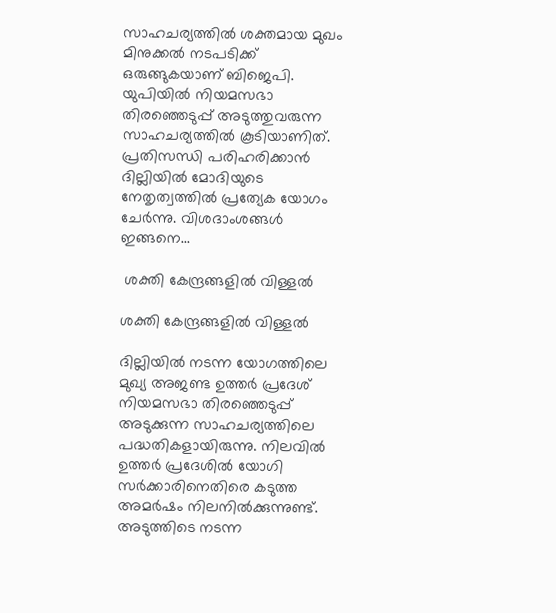സാഹചര്യത്തില്‍ ശക്തമായ മുഖം മിനുക്കല്‍ നടപടിക്ക് ഒരുങ്ങുകയാണ് ബിജെപി. യുപിയില്‍ നിയമസഭാ തിരഞ്ഞെടുപ്പ് അടുത്തുവരുന്ന സാഹചര്യത്തില്‍ കൂടിയാണിത്. പ്രതിസന്ധി പരിഹരിക്കാന്‍ ദില്ലിയില്‍ മോദിയുടെ നേതൃത്വത്തില്‍ പ്രത്യേക യോഗം ചേര്‍ന്നു. വിശദാംശങ്ങള്‍ ഇങ്ങനെ...

 ശക്തി കേന്ദ്രങ്ങളില്‍ വിള്ളല്‍

ശക്തി കേന്ദ്രങ്ങളില്‍ വിള്ളല്‍

ദില്ലിയില്‍ നടന്ന യോഗത്തിലെ മുഖ്യ അജണ്ട ഉത്തര്‍ പ്രദേശ് നിയമസഭാ തിരഞ്ഞെടുപ്പ് അടുക്കുന്ന സാഹചര്യത്തിലെ പദ്ധതികളായിരുന്നു. നിലവില്‍ ഉത്തര്‍ പ്രദേശില്‍ യോഗി സര്‍ക്കാരിനെതിരെ കടുത്ത അമര്‍ഷം നിലനില്‍ക്കുന്നുണ്ട്. അടുത്തിടെ നടന്ന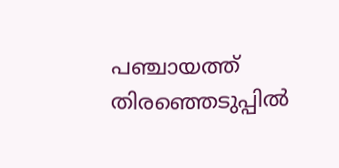പഞ്ചായത്ത് തിരഞ്ഞെടുപ്പില്‍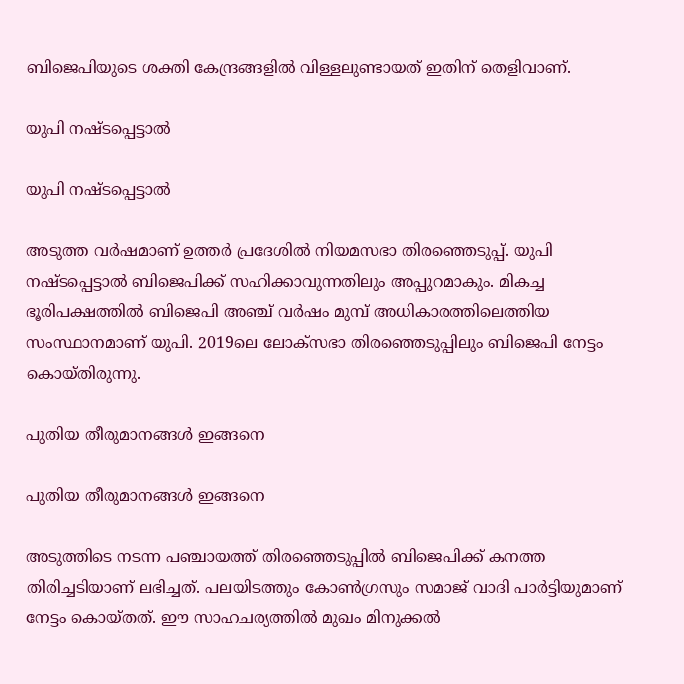ബിജെപിയുടെ ശക്തി കേന്ദ്രങ്ങളില്‍ വിള്ളലുണ്ടായത് ഇതിന് തെളിവാണ്.

യുപി നഷ്ടപ്പെട്ടാല്‍

യുപി നഷ്ടപ്പെട്ടാല്‍

അടുത്ത വര്‍ഷമാണ് ഉത്തര്‍ പ്രദേശില്‍ നിയമസഭാ തിരഞ്ഞെടുപ്പ്. യുപി നഷ്ടപ്പെട്ടാല്‍ ബിജെപിക്ക് സഹിക്കാവുന്നതിലും അപ്പുറമാകും. മികച്ച ഭൂരിപക്ഷത്തില്‍ ബിജെപി അഞ്ച് വര്‍ഷം മുമ്പ് അധികാരത്തിലെത്തിയ സംസ്ഥാനമാണ് യുപി. 2019ലെ ലോക്‌സഭാ തിരഞ്ഞെടുപ്പിലും ബിജെപി നേട്ടം കൊയ്തിരുന്നു.

പുതിയ തീരുമാനങ്ങള്‍ ഇങ്ങനെ

പുതിയ തീരുമാനങ്ങള്‍ ഇങ്ങനെ

അടുത്തിടെ നടന്ന പഞ്ചായത്ത് തിരഞ്ഞെടുപ്പില്‍ ബിജെപിക്ക് കനത്ത തിരിച്ചടിയാണ് ലഭിച്ചത്. പലയിടത്തും കോണ്‍ഗ്രസും സമാജ് വാദി പാര്‍ട്ടിയുമാണ് നേട്ടം കൊയ്തത്. ഈ സാഹചര്യത്തില്‍ മുഖം മിനുക്കല്‍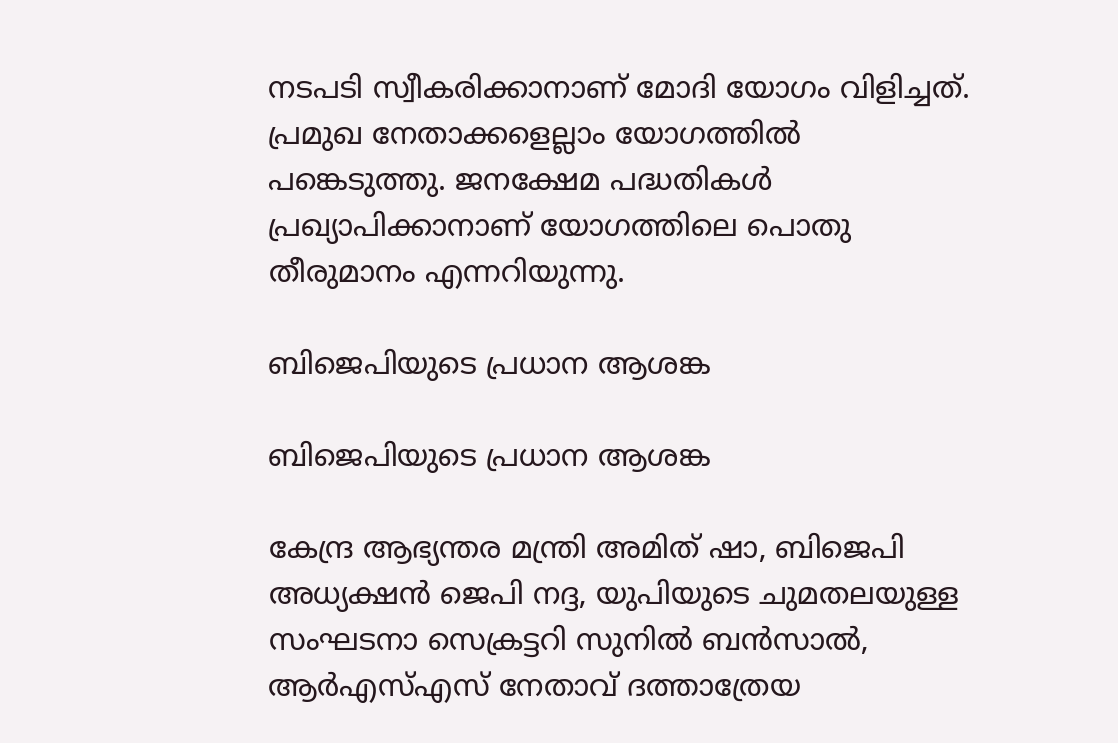നടപടി സ്വീകരിക്കാനാണ് മോദി യോഗം വിളിച്ചത്. പ്രമുഖ നേതാക്കളെല്ലാം യോഗത്തില്‍ പങ്കെടുത്തു. ജനക്ഷേമ പദ്ധതികള്‍ പ്രഖ്യാപിക്കാനാണ് യോഗത്തിലെ പൊതു തീരുമാനം എന്നറിയുന്നു.

ബിജെപിയുടെ പ്രധാന ആശങ്ക

ബിജെപിയുടെ പ്രധാന ആശങ്ക

കേന്ദ്ര ആഭ്യന്തര മന്ത്രി അമിത് ഷാ, ബിജെപി അധ്യക്ഷന്‍ ജെപി നദ്ദ, യുപിയുടെ ചുമതലയുള്ള സംഘടനാ സെക്രട്ടറി സുനില്‍ ബന്‍സാല്‍, ആര്‍എസ്എസ് നേതാവ് ദത്താത്രേയ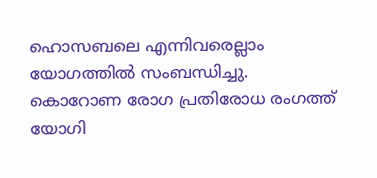ഹൊസബലെ എന്നിവരെല്ലാം യോഗത്തില്‍ സംബന്ധിച്ചു. കൊറോണ രോഗ പ്രതിരോധ രംഗത്ത് യോഗി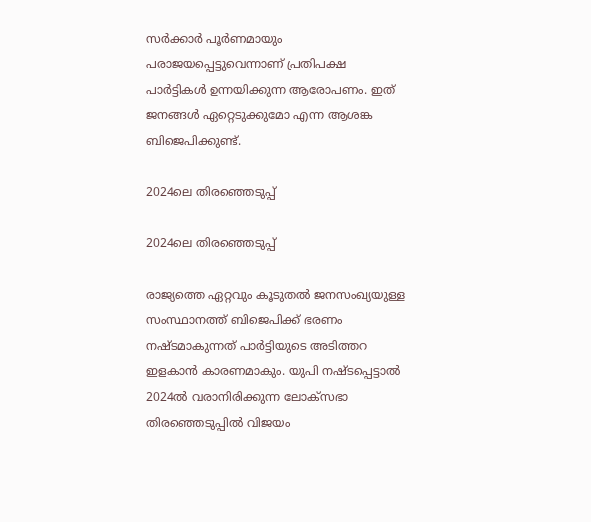സര്‍ക്കാര്‍ പൂര്‍ണമായും പരാജയപ്പെട്ടുവെന്നാണ് പ്രതിപക്ഷ പാര്‍ട്ടികള്‍ ഉന്നയിക്കുന്ന ആരോപണം. ഇത് ജനങ്ങള്‍ ഏറ്റെടുക്കുമോ എന്ന ആശങ്ക ബിജെപിക്കുണ്ട്.

2024ലെ തിരഞ്ഞെടുപ്പ്

2024ലെ തിരഞ്ഞെടുപ്പ്

രാജ്യത്തെ ഏറ്റവും കൂടുതല്‍ ജനസംഖ്യയുള്ള സംസ്ഥാനത്ത് ബിജെപിക്ക് ഭരണം നഷ്ടമാകുന്നത് പാര്‍ട്ടിയുടെ അടിത്തറ ഇളകാന്‍ കാരണമാകും. യുപി നഷ്ടപ്പെട്ടാല്‍ 2024ല്‍ വരാനിരിക്കുന്ന ലോക്‌സഭാ തിരഞ്ഞെടുപ്പില്‍ വിജയം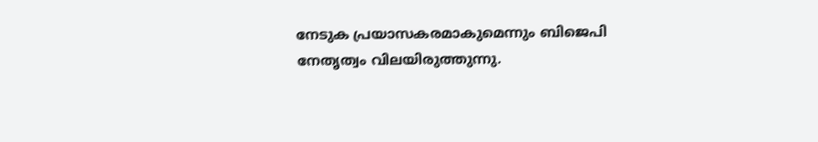നേടുക പ്രയാസകരമാകുമെന്നും ബിജെപി നേതൃത്വം വിലയിരുത്തുന്നു.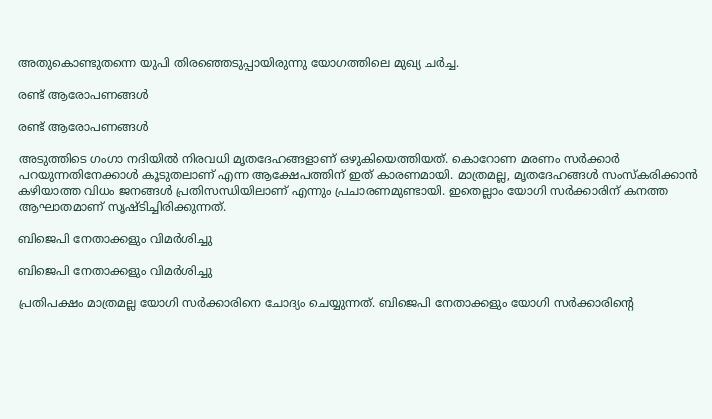അതുകൊണ്ടുതന്നെ യുപി തിരഞ്ഞെടുപ്പായിരുന്നു യോഗത്തിലെ മുഖ്യ ചര്‍ച്ച.

രണ്ട് ആരോപണങ്ങള്‍

രണ്ട് ആരോപണങ്ങള്‍

അടുത്തിടെ ഗംഗാ നദിയില്‍ നിരവധി മൃതദേഹങ്ങളാണ് ഒഴുകിയെത്തിയത്. കൊറോണ മരണം സര്‍ക്കാര്‍ പറയുന്നതിനേക്കാള്‍ കൂടുതലാണ് എന്ന ആക്ഷേപത്തിന് ഇത് കാരണമായി. മാത്രമല്ല, മൃതദേഹങ്ങള്‍ സംസ്‌കരിക്കാന്‍ കഴിയാത്ത വിധം ജനങ്ങള്‍ പ്രതിസന്ധിയിലാണ് എന്നും പ്രചാരണമുണ്ടായി. ഇതെല്ലാം യോഗി സര്‍ക്കാരിന് കനത്ത ആഘാതമാണ് സൃഷ്ടിച്ചിരിക്കുന്നത്.

ബിജെപി നേതാക്കളും വിമര്‍ശിച്ചു

ബിജെപി നേതാക്കളും വിമര്‍ശിച്ചു

പ്രതിപക്ഷം മാത്രമല്ല യോഗി സര്‍ക്കാരിനെ ചോദ്യം ചെയ്യുന്നത്. ബിജെപി നേതാക്കളും യോഗി സര്‍ക്കാരിന്റെ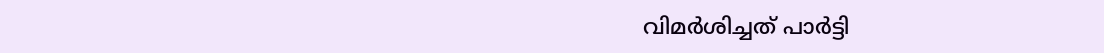വിമര്‍ശിച്ചത് പാര്‍ട്ടി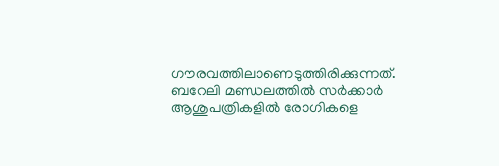ഗൗരവത്തിലാണെടുത്തിരിക്കുന്നത്. ബറേലി മണ്ഡലത്തില്‍ സര്‍ക്കാര്‍ ആശുപത്രികളില്‍ രോഗികളെ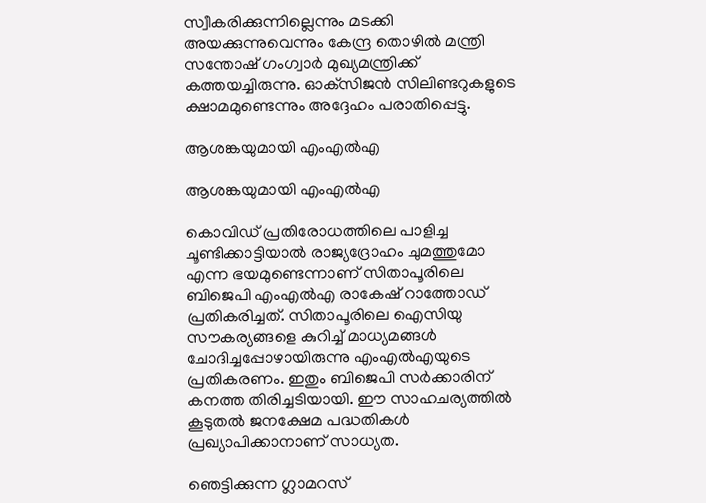സ്വീകരിക്കുന്നില്ലെന്നും മടക്കി അയക്കുന്നുവെന്നും കേന്ദ്ര തൊഴില്‍ മന്ത്രി സന്തോഷ് ഗംഗ്വാര്‍ മുഖ്യമന്ത്രിക്ക് കത്തയച്ചിരുന്നു. ഓക്‌സിജന്‍ സിലിണ്ടറുകളുടെ ക്ഷാമമുണ്ടെന്നും അദ്ദേഹം പരാതിപ്പെട്ടു.

ആശങ്കയുമായി എംഎല്‍എ

ആശങ്കയുമായി എംഎല്‍എ

കൊവിഡ് പ്രതിരോധത്തിലെ പാളിച്ച ചൂണ്ടിക്കാട്ടിയാല്‍ രാജ്യദ്രോഹം ചുമത്തുമോ എന്ന ഭയമുണ്ടെന്നാണ് സിതാപൂരിലെ ബിജെപി എംഎല്‍എ രാകേഷ് റാത്തോഡ് പ്രതികരിച്ചത്. സിതാപൂരിലെ ഐസിയു സൗകര്യങ്ങളെ കുറിച്ച് മാധ്യമങ്ങള്‍ ചോദിച്ചപ്പോഴായിരുന്നു എംഎല്‍എയുടെ പ്രതികരണം. ഇതും ബിജെപി സര്‍ക്കാരിന് കനത്ത തിരിച്ചടിയായി. ഈ സാഹചര്യത്തില്‍ കൂടുതല്‍ ജനക്ഷേമ പദ്ധതികള്‍ പ്രഖ്യാപിക്കാനാണ് സാധ്യത.

ഞെട്ടിക്കുന്ന ഗ്ലാമറസ്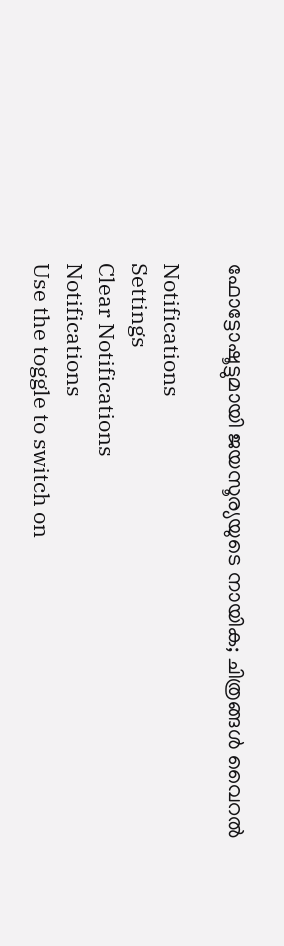ഫോട്ടോഷൂട്ടുമായി ജയസൂര്യയുടെ നായിക; ചിത്രങ്ങള്‍ വൈറല്‍

Notifications
Settings
Clear Notifications
Notifications
Use the toggle to switch on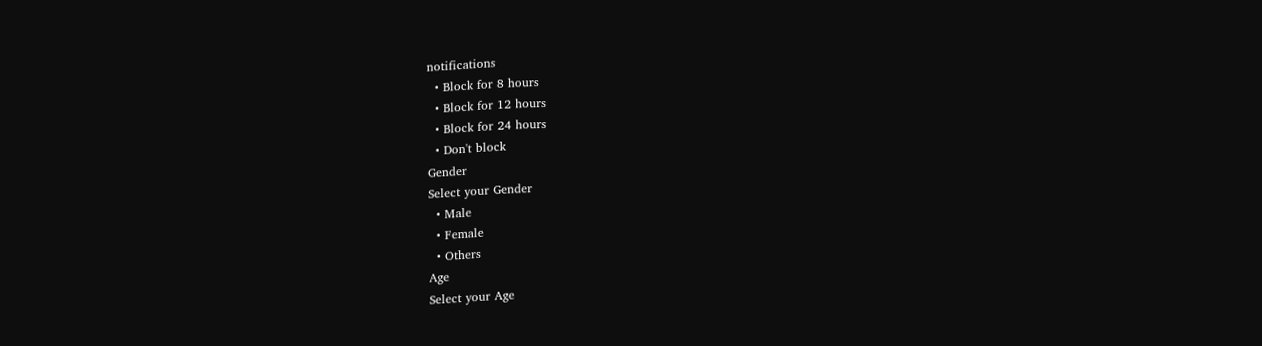notifications
  • Block for 8 hours
  • Block for 12 hours
  • Block for 24 hours
  • Don't block
Gender
Select your Gender
  • Male
  • Female
  • Others
Age
Select your Age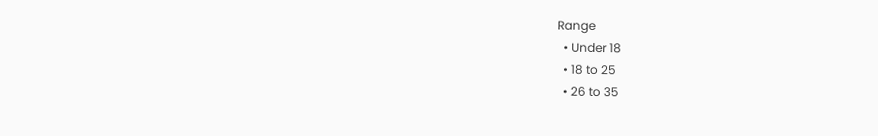Range
  • Under 18
  • 18 to 25
  • 26 to 35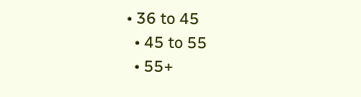• 36 to 45
  • 45 to 55
  • 55+